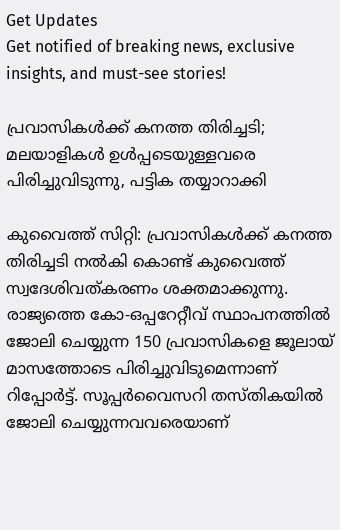Get Updates
Get notified of breaking news, exclusive insights, and must-see stories!

പ്രവാസികള്‍ക്ക് കനത്ത തിരിച്ചടി; മലയാളികള്‍ ഉള്‍പ്പടെയുള്ളവരെ പിരിച്ചുവിടുന്നു, പട്ടിക തയ്യാറാക്കി

കുവൈത്ത് സിറ്റി: പ്രവാസികള്‍ക്ക് കനത്ത തിരിച്ചടി നല്‍കി കൊണ്ട് കുവൈത്ത് സ്വദേശിവത്കരണം ശക്തമാക്കുന്നു. രാജ്യത്തെ കോ-ഒപ്പറേറ്റീവ് സ്ഥാപനത്തില്‍ ജോലി ചെയ്യുന്ന 150 പ്രവാസികളെ ജൂലായ് മാസത്തോടെ പിരിച്ചുവിടുമെന്നാണ് റിപ്പോര്‍ട്ട്. സൂപ്പര്‍വൈസറി തസ്തികയില്‍ ജോലി ചെയ്യുന്നവവരെയാണ്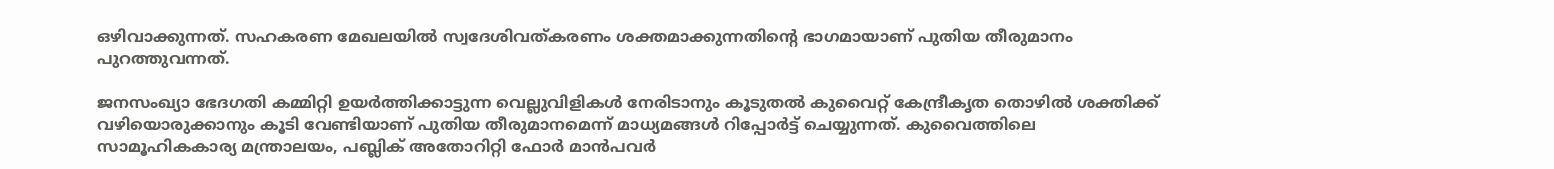ഒഴിവാക്കുന്നത്. സഹകരണ മേഖലയില്‍ സ്വദേശിവത്കരണം ശക്തമാക്കുന്നതിന്റെ ഭാഗമായാണ് പുതിയ തീരുമാനം പുറത്തുവന്നത്.

ജനസംഖ്യാ ഭേദഗതി കമ്മിറ്റി ഉയര്‍ത്തിക്കാട്ടുന്ന വെല്ലുവിളികള്‍ നേരിടാനും കൂടുതല്‍ കുവൈറ്റ് കേന്ദ്രീകൃത തൊഴില്‍ ശക്തിക്ക് വഴിയൊരുക്കാനും കൂടി വേണ്ടിയാണ് പുതിയ തീരുമാനമെന്ന് മാധ്യമങ്ങള്‍ റിപ്പോര്‍ട്ട് ചെയ്യുന്നത്. കുവൈത്തിലെ സാമൂഹികകാര്യ മന്ത്രാലയം, പബ്ലിക് അതോറിറ്റി ഫോര്‍ മാന്‍പവര്‍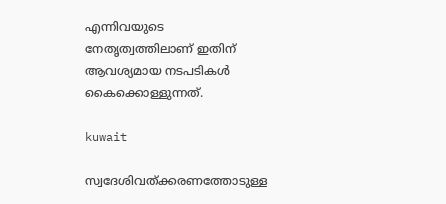എന്നിവയുടെ നേതൃത്വത്തിലാണ് ഇതിന് ആവശ്യമായ നടപടികള്‍ കൈക്കൊള്ളുന്നത്.

kuwait

സ്വദേശിവത്ക്കരണത്തോടുള്ള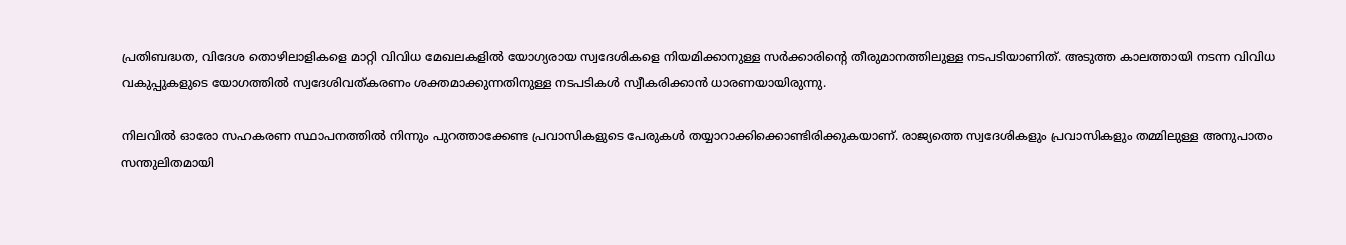പ്രതിബദ്ധത, വിദേശ തൊഴിലാളികളെ മാറ്റി വിവിധ മേഖലകളില്‍ യോഗ്യരായ സ്വദേശികളെ നിയമിക്കാനുള്ള സര്‍ക്കാരിന്റെ തീരുമാനത്തിലുള്ള നടപടിയാണിത്. അടുത്ത കാലത്തായി നടന്ന വിവിധ വകുപ്പുകളുടെ യോഗത്തില്‍ സ്വദേശിവത്കരണം ശക്തമാക്കുന്നതിനുള്ള നടപടികള്‍ സ്വീകരിക്കാന്‍ ധാരണയായിരുന്നു.

നിലവില്‍ ഓരോ സഹകരണ സ്ഥാപനത്തില്‍ നിന്നും പുറത്താക്കേണ്ട പ്രവാസികളുടെ പേരുകള്‍ തയ്യാറാക്കിക്കൊണ്ടിരിക്കുകയാണ്. രാജ്യത്തെ സ്വദേശികളും പ്രവാസികളും തമ്മിലുള്ള അനുപാതം സന്തുലിതമായി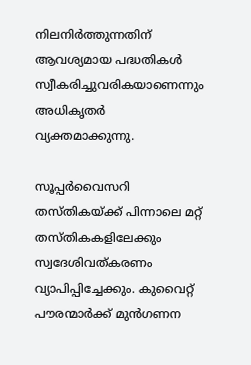നിലനിര്‍ത്തുന്നതിന് ആവശ്യമായ പദ്ധതികള്‍ സ്വീകരിച്ചുവരികയാണെന്നും അധികൃതര്‍ വ്യക്തമാക്കുന്നു.

സൂപ്പര്‍വൈസറി തസ്തികയ്ക്ക് പിന്നാലെ മറ്റ് തസ്തികകളിലേക്കും സ്വദേശിവത്കരണം വ്യാപിപ്പിച്ചേക്കും. കുവൈറ്റ് പൗരന്മാര്‍ക്ക് മുന്‍ഗണന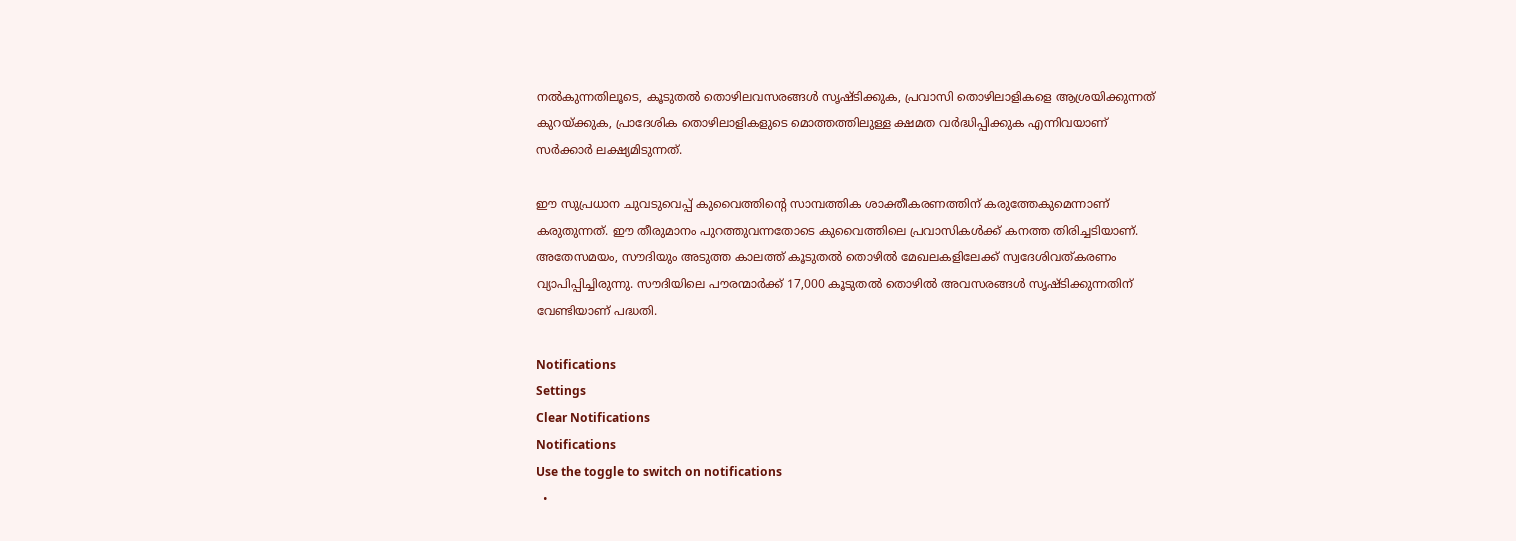നല്‍കുന്നതിലൂടെ, കൂടുതല്‍ തൊഴിലവസരങ്ങള്‍ സൃഷ്ടിക്കുക, പ്രവാസി തൊഴിലാളികളെ ആശ്രയിക്കുന്നത് കുറയ്ക്കുക, പ്രാദേശിക തൊഴിലാളികളുടെ മൊത്തത്തിലുള്ള ക്ഷമത വര്‍ദ്ധിപ്പിക്കുക എന്നിവയാണ് സര്‍ക്കാര്‍ ലക്ഷ്യമിടുന്നത്.

ഈ സുപ്രധാന ചുവടുവെപ്പ് കുവൈത്തിന്റെ സാമ്പത്തിക ശാക്തീകരണത്തിന് കരുത്തേകുമെന്നാണ് കരുതുന്നത്. ഈ തീരുമാനം പുറത്തുവന്നതോടെ കുവൈത്തിലെ പ്രവാസികള്‍ക്ക് കനത്ത തിരിച്ചടിയാണ്. അതേസമയം, സൗദിയും അടുത്ത കാലത്ത് കൂടുതല്‍ തൊഴില്‍ മേഖലകളിലേക്ക് സ്വദേശിവത്കരണം വ്യാപിപ്പിച്ചിരുന്നു. സൗദിയിലെ പൗരന്മാര്‍ക്ക് 17,000 കൂടുതല്‍ തൊഴില്‍ അവസരങ്ങള്‍ സൃഷ്ടിക്കുന്നതിന് വേണ്ടിയാണ് പദ്ധതി.

Notifications
Settings
Clear Notifications
Notifications
Use the toggle to switch on notifications
  •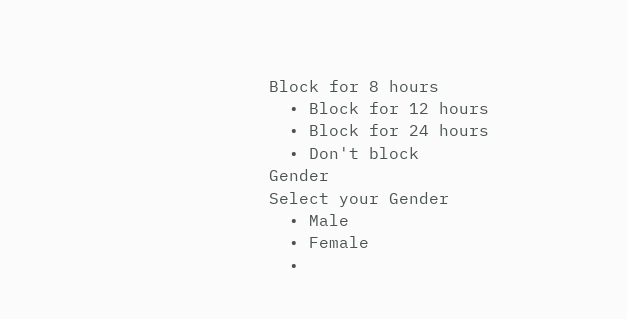Block for 8 hours
  • Block for 12 hours
  • Block for 24 hours
  • Don't block
Gender
Select your Gender
  • Male
  • Female
  •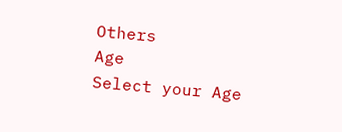Others
Age
Select your Age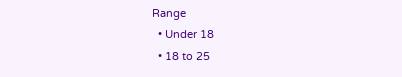Range
  • Under 18
  • 18 to 25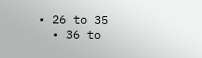• 26 to 35
  • 36 to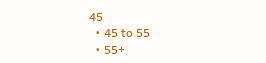45
  • 45 to 55
  • 55+